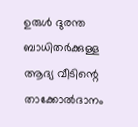ഉരുൾ ദുരന്ത ബാധിതർക്കുള്ള ആദ്യ വീടിന്റെ താക്കോൽദാനം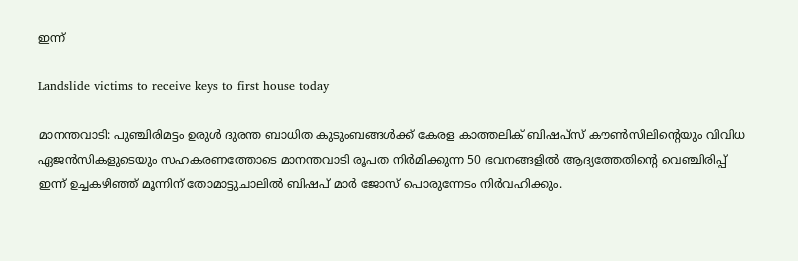ഇന്ന്

Landslide victims to receive keys to first house today

മാനന്തവാടി: പുഞ്ചിരിമട്ടം ഉരുള്‍ ദുരന്ത ബാധിത കുടുംബങ്ങള്‍ക്ക് കേരള കാത്തലിക് ബിഷപ്‌സ് കൗണ്‍സിലിന്റെയും വിവിധ ഏജന്‍സികളുടെയും സഹകരണത്തോടെ മാനന്തവാടി രൂപത നിര്‍മിക്കുന്ന 50 ഭവനങ്ങളില്‍ ആദ്യത്തേതിന്റെ വെഞ്ചിരിപ്പ് ഇന്ന് ഉച്ചകഴിഞ്ഞ് മൂന്നിന് തോമാട്ടുചാലില്‍ ബിഷപ് മാര്‍ ജോസ് പൊരുന്നേടം നിര്‍വഹിക്കും.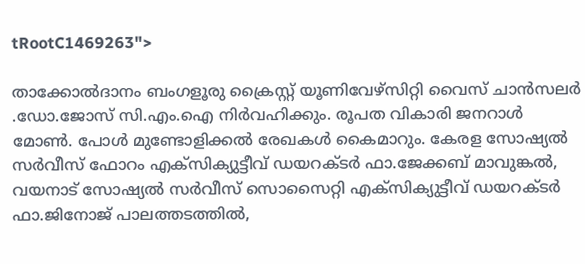tRootC1469263">

താക്കോല്‍ദാനം ബംഗളൂരു ക്രൈസ്റ്റ് യൂണിവേഴ്‌സിറ്റി വൈസ് ചാന്‍സലര്‍ .ഡോ.ജോസ് സി.എം.ഐ നിര്‍വഹിക്കും. രൂപത വികാരി ജനറാള്‍ മോണ്‍. പോള്‍ മുണ്ടോളിക്കല്‍ രേഖകള്‍ കൈമാറും. കേരള സോഷ്യല്‍ സര്‍വീസ് ഫോറം എക്‌സിക്യുട്ടീവ് ഡയറക്ടര്‍ ഫാ.ജേക്കബ് മാവുങ്കല്‍, വയനാട് സോഷ്യല്‍ സര്‍വീസ് സൊസൈറ്റി എക്‌സിക്യുട്ടീവ് ഡയറക്ടര്‍ ഫാ.ജിനോജ് പാലത്തടത്തില്‍,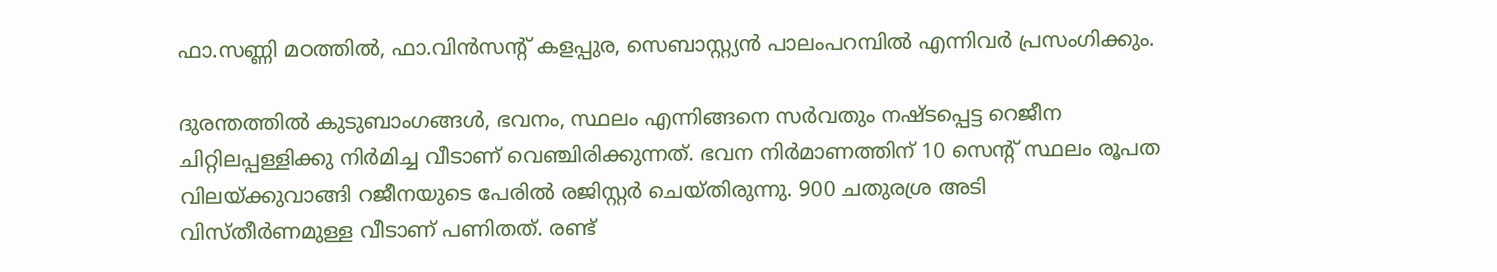ഫാ.സണ്ണി മഠത്തില്‍, ഫാ.വിന്‍സന്റ് കളപ്പുര, സെബാസ്റ്റ്യന്‍ പാലംപറമ്പില്‍ എന്നിവര്‍ പ്രസംഗിക്കും.

ദുരന്തത്തില്‍ കുടുബാംഗങ്ങള്‍, ഭവനം, സ്ഥലം എന്നിങ്ങനെ സര്‍വതും നഷ്ടപ്പെട്ട റെജീന ചിറ്റിലപ്പള്ളിക്കു നിര്‍മിച്ച വീടാണ് വെഞ്ചിരിക്കുന്നത്. ഭവന നിര്‍മാണത്തിന് 10 സെന്റ് സ്ഥലം രൂപത വിലയ്ക്കുവാങ്ങി റജീനയുടെ പേരില്‍ രജിസ്റ്റര്‍ ചെയ്തിരുന്നു. 900 ചതുരശ്ര അടി വിസ്തീര്‍ണമുള്ള വീടാണ് പണിതത്. രണ്ട്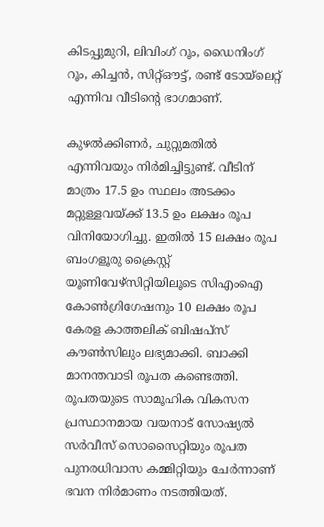കിടപ്പുമുറി, ലിവിംഗ് റൂം, ഡൈനിംഗ് റൂം, കിച്ചന്‍, സിറ്റ്ഔട്ട്, രണ്ട് ടോയ്‌ലെറ്റ് എന്നിവ വീടിന്റെ ഭാഗമാണ്.

കുഴല്‍ക്കിണര്‍, ചുറ്റുമതില്‍ എന്നിവയും നിര്‍മിച്ചിട്ടുണ്ട്. വീടിന് മാത്രം 17.5 ഉം സ്ഥലം അടക്കം മറ്റുള്ളവയ്ക്ക് 13.5 ഉം ലക്ഷം രൂപ വിനിയോഗിച്ചു. ഇതില്‍ 15 ലക്ഷം രൂപ ബംഗളൂരു ക്രൈസ്റ്റ് യൂണിവേഴ്‌സിറ്റിയിലൂടെ സിഎംഐ കോണ്‍ഗ്രിഗേഷനും 10 ലക്ഷം രൂപ കേരള കാത്തലിക് ബിഷപ്‌സ് കൗണ്‍സിലും ലഭ്യമാക്കി. ബാക്കി മാനന്തവാടി രൂപത കണ്ടെത്തി. രൂപതയുടെ സാമൂഹിക വികസന പ്രസ്ഥാനമായ വയനാട് സോഷ്യല്‍ സര്‍വീസ് സൊസൈറ്റിയും രൂപത പുനരധിവാസ കമ്മിറ്റിയും ചേര്‍ന്നാണ് ഭവന നിര്‍മാണം നടത്തിയത്.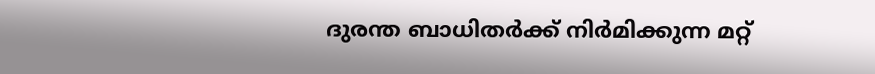ദുരന്ത ബാധിതര്‍ക്ക് നിര്‍മിക്കുന്ന മറ്റ്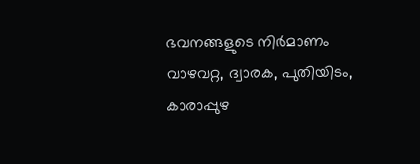ഭവനങ്ങളുടെ നിര്‍മാണം വാഴവറ്റ, ദ്വാരക, പുതിയിടം, കാരാപ്പുഴ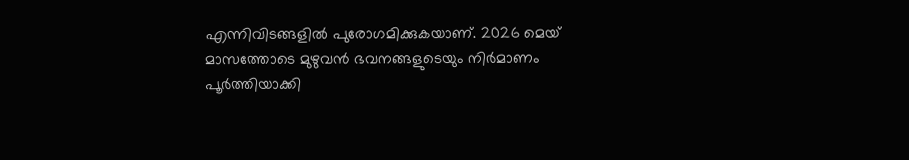എന്നിവിടങ്ങളില്‍ പുരോഗമിക്കുകയാണ്. 2026 മെയ് മാസത്തോടെ മുഴുവന്‍ ഭവനങ്ങളുടെയും നിര്‍മാണം പൂര്‍ത്തിയാക്കി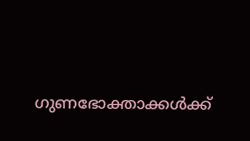ഗുണഭോക്താക്കള്‍ക്ക്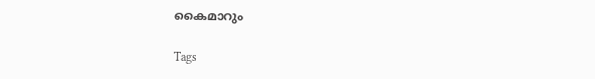കൈമാറും

Tags